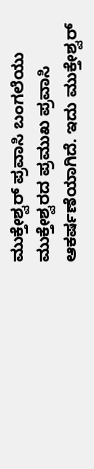ಮುಕ್ತೇಶ್ವರ್ ಪ್ರವಾಸಿ ಬಂಗಲೆಯು ಮುಕ್ತೇಶ್ವರದ ಪ್ರಮುಖ ಪ್ರವಾಸಿ ಆಕರ್ಷಣೆಯಾಗಿದೆ. ಇದು ಮುಕ್ತೇಶ್ವರ್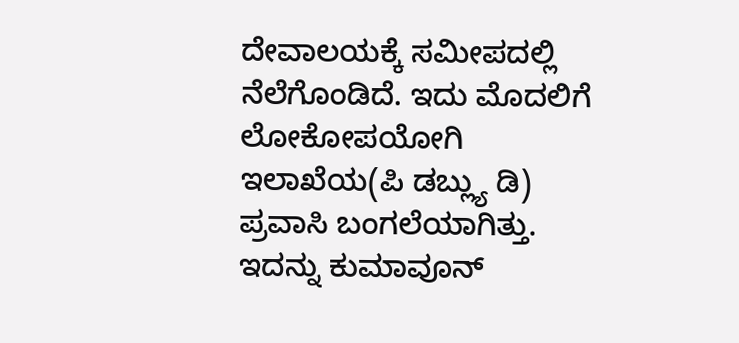ದೇವಾಲಯಕ್ಕೆ ಸಮೀಪದಲ್ಲಿ ನೆಲೆಗೊಂಡಿದೆ. ಇದು ಮೊದಲಿಗೆ ಲೋಕೋಪಯೋಗಿ ಇಲಾಖೆಯ(ಪಿ ಡಬ್ಲ್ಯು ಡಿ) ಪ್ರವಾಸಿ ಬಂಗಲೆಯಾಗಿತ್ತು. ಇದನ್ನು ಕುಮಾವೂನ್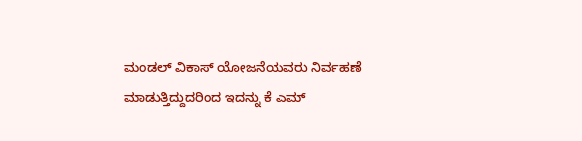ಮಂಡಲ್ ವಿಕಾಸ್ ಯೋಜನೆಯವರು ನಿರ್ವಹಣೆ ಮಾಡುತ್ತಿದ್ದುದರಿಂದ ಇದನ್ನು ಕೆ ಎಮ್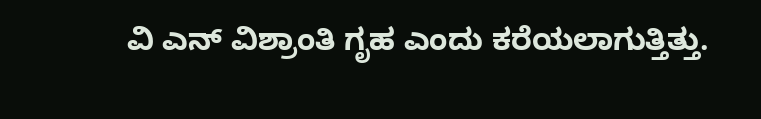ವಿ ಎನ್ ವಿಶ್ರಾಂತಿ ಗೃಹ ಎಂದು ಕರೆಯಲಾಗುತ್ತಿತ್ತು.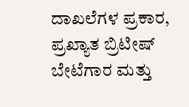ದಾಖಲೆಗಳ ಪ್ರಕಾರ, ಪ್ರಖ್ಯಾತ ಬ್ರಿಟೀಷ್ ಬೇಟೆಗಾರ ಮತ್ತು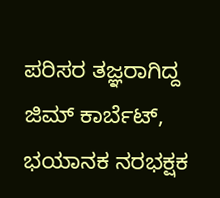ಪರಿಸರ ತಜ್ಞರಾಗಿದ್ದ ಜಿಮ್ ಕಾರ್ಬೆಟ್, ಭಯಾನಕ ನರಭಕ್ಷಕ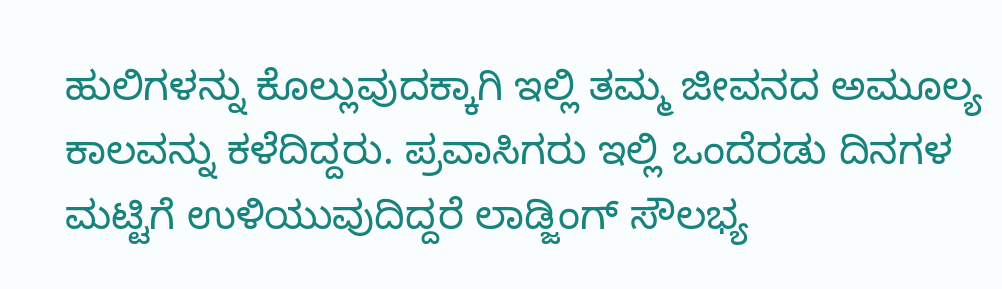ಹುಲಿಗಳನ್ನು ಕೊಲ್ಲುವುದಕ್ಕಾಗಿ ಇಲ್ಲಿ ತಮ್ಮ ಜೀವನದ ಅಮೂಲ್ಯ ಕಾಲವನ್ನು ಕಳೆದಿದ್ದರು. ಪ್ರವಾಸಿಗರು ಇಲ್ಲಿ ಒಂದೆರಡು ದಿನಗಳ ಮಟ್ಟಿಗೆ ಉಳಿಯುವುದಿದ್ದರೆ ಲಾಡ್ಜಿಂಗ್ ಸೌಲಭ್ಯ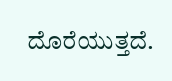ದೊರೆಯುತ್ತದೆ.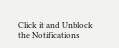Click it and Unblock the Notifications